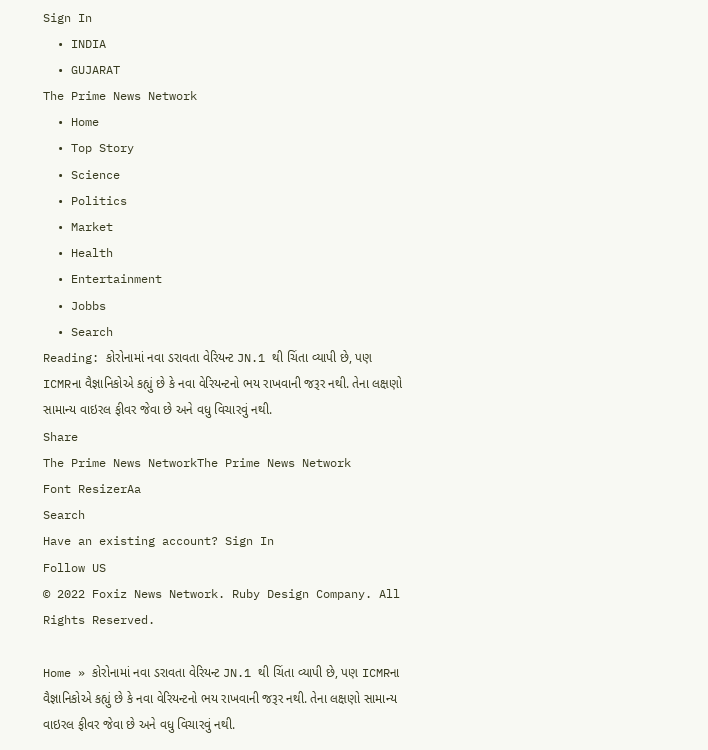Sign In
  • INDIA
  • GUJARAT
The Prime News Network
  • Home
  • Top Story
  • Science
  • Politics
  • Market
  • Health
  • Entertainment
  • Jobbs
  • Search
Reading: કોરોનામાં નવા ડરાવતા વેરિયન્ટ JN.1 થી ચિંતા વ્યાપી છે, પણ ICMRના વૈજ્ઞાનિકોએ કહ્યું છે કે નવા વેરિયન્ટનો ભય રાખવાની જરૂર નથી. તેના લક્ષણો સામાન્ય વાઇરલ ફીવર જેવા છે અને વધુ વિચારવું નથી.
Share
The Prime News NetworkThe Prime News Network
Font ResizerAa
Search
Have an existing account? Sign In
Follow US
© 2022 Foxiz News Network. Ruby Design Company. All Rights Reserved.

Home » કોરોનામાં નવા ડરાવતા વેરિયન્ટ JN.1 થી ચિંતા વ્યાપી છે, પણ ICMRના વૈજ્ઞાનિકોએ કહ્યું છે કે નવા વેરિયન્ટનો ભય રાખવાની જરૂર નથી. તેના લક્ષણો સામાન્ય વાઇરલ ફીવર જેવા છે અને વધુ વિચારવું નથી.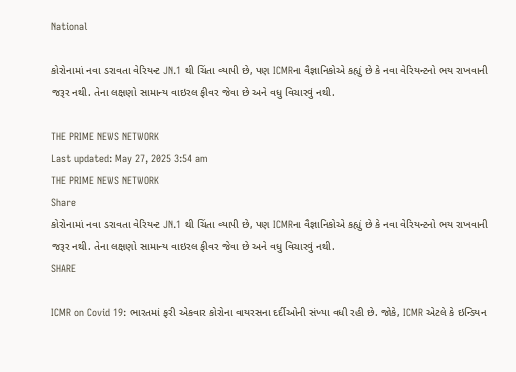National

કોરોનામાં નવા ડરાવતા વેરિયન્ટ JN.1 થી ચિંતા વ્યાપી છે, પણ ICMRના વૈજ્ઞાનિકોએ કહ્યું છે કે નવા વેરિયન્ટનો ભય રાખવાની જરૂર નથી. તેના લક્ષણો સામાન્ય વાઇરલ ફીવર જેવા છે અને વધુ વિચારવું નથી.

THE PRIME NEWS NETWORK
Last updated: May 27, 2025 3:54 am
THE PRIME NEWS NETWORK
Share
કોરોનામાં નવા ડરાવતા વેરિયન્ટ JN.1 થી ચિંતા વ્યાપી છે, પણ ICMRના વૈજ્ઞાનિકોએ કહ્યું છે કે નવા વેરિયન્ટનો ભય રાખવાની જરૂર નથી. તેના લક્ષણો સામાન્ય વાઇરલ ફીવર જેવા છે અને વધુ વિચારવું નથી.
SHARE

ICMR on Covid 19: ભારતમાં ફરી એકવાર કોરોના વાયરસના દર્દીઓની સંખ્યા વધી રહી છે. જોકે, ICMR એટલે કે ઇન્ડિયન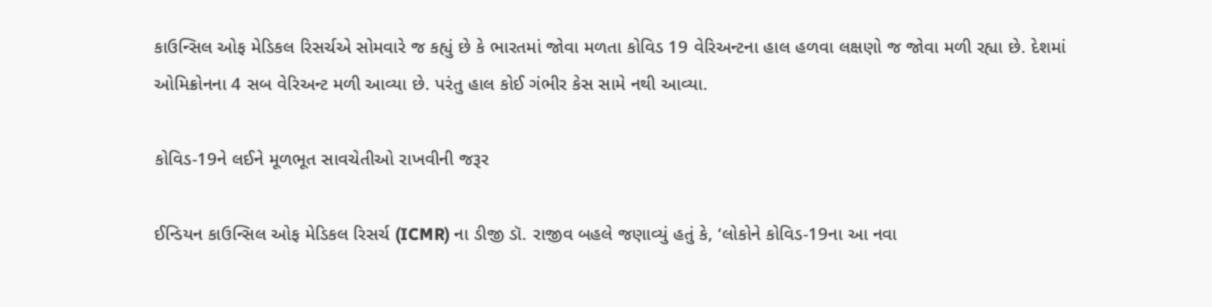કાઉન્સિલ ઓફ મેડિકલ રિસર્ચએ સોમવારે જ કહ્યું છે કે ભારતમાં જોવા મળતા કોવિડ 19 વેરિઅન્ટના હાલ હળવા લક્ષણો જ જોવા મળી રહ્યા છે. દેશમાં ઓમિક્રોનના 4 સબ વેરિઅન્ટ મળી આવ્યા છે. પરંતુ હાલ કોઈ ગંભીર કેસ સામે નથી આવ્યા.

કોવિડ-19ને લઈને મૂળભૂત સાવચેતીઓ રાખવીની જરૂર

ઈન્ડિયન કાઉન્સિલ ઓફ મેડિકલ રિસર્ચ (ICMR) ના ડીજી ડૉ. રાજીવ બહલે જણાવ્યું હતું કે, ‘લોકોને કોવિડ-19ના આ નવા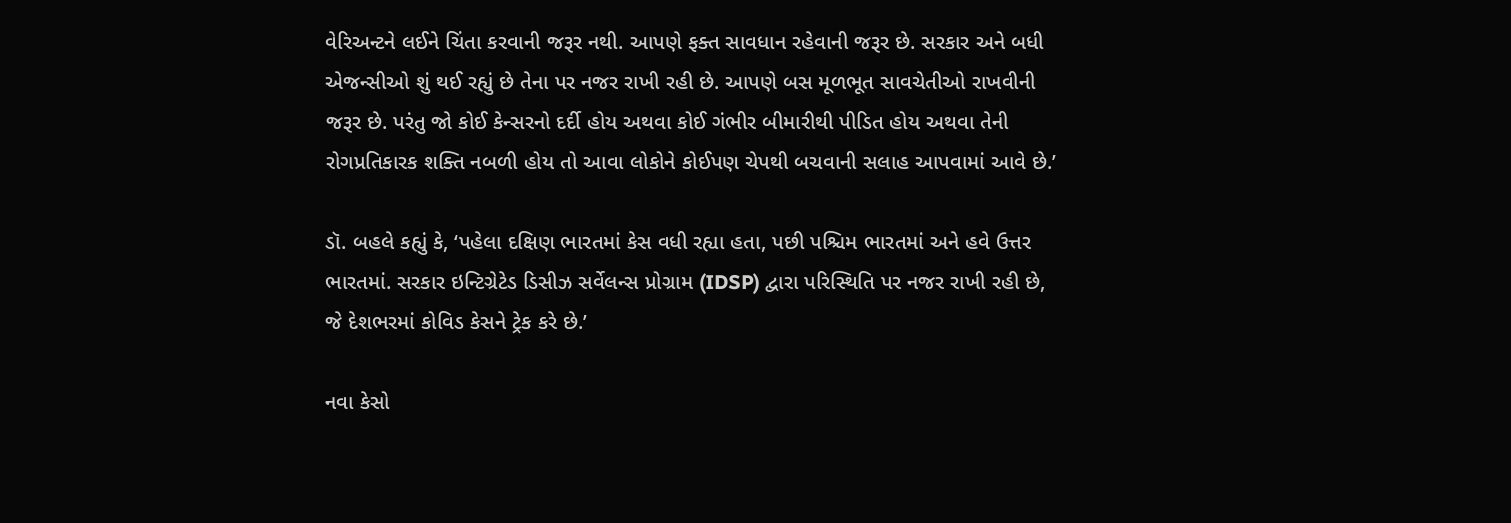વેરિઅન્ટને લઈને ચિંતા કરવાની જરૂર નથી. આપણે ફક્ત સાવધાન રહેવાની જરૂર છે. સરકાર અને બધી એજન્સીઓ શું થઈ રહ્યું છે તેના પર નજર રાખી રહી છે. આપણે બસ મૂળભૂત સાવચેતીઓ રાખવીની જરૂર છે. પરંતુ જો કોઈ કેન્સરનો દર્દી હોય અથવા કોઈ ગંભીર બીમારીથી પીડિત હોય અથવા તેની રોગપ્રતિકારક શક્તિ નબળી હોય તો આવા લોકોને કોઈપણ ચેપથી બચવાની સલાહ આપવામાં આવે છે.’

ડૉ. બહલે કહ્યું કે, ‘પહેલા દક્ષિણ ભારતમાં કેસ વધી રહ્યા હતા, પછી પશ્ચિમ ભારતમાં અને હવે ઉત્તર ભારતમાં. સરકાર ઇન્ટિગ્રેટેડ ડિસીઝ સર્વેલન્સ પ્રોગ્રામ (IDSP) દ્વારા પરિસ્થિતિ પર નજર રાખી રહી છે, જે દેશભરમાં કોવિડ કેસને ટ્રેક કરે છે.’

નવા કેસો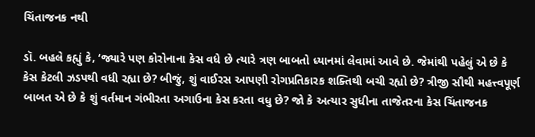ચિંતાજનક નથી

ડૉ. બહલે કહ્યું કે, ‘જ્યારે પણ કોરોનાના કેસ વધે છે ત્યારે ત્રણ બાબતો ધ્યાનમાં લેવામાં આવે છે. જેમાંથી પહેલું એ છે કે કેસ કેટલી ઝડપથી વધી રહ્યા છે? બીજું, શું વાઈરસ આપણી રોગપ્રતિકારક શક્તિથી બચી રહ્યો છે? ત્રીજી સૌથી મહત્ત્વપૂર્ણ બાબત એ છે કે શું વર્તમાન ગંભીરતા અગાઉના કેસ કરતા વધુ છે? જો કે અત્યાર સુધીના તાજેતરના કેસ ચિંતાજનક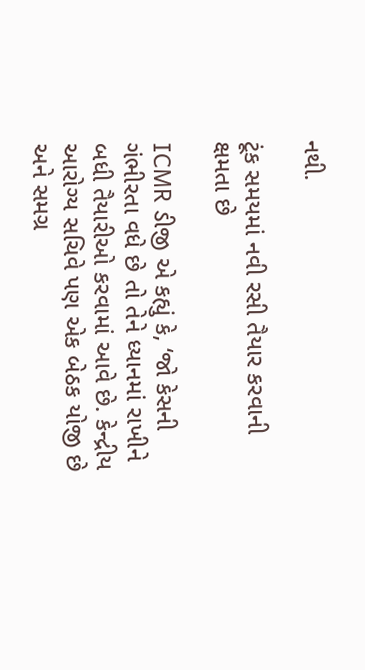નથી.

ટૂંક સમયમાં નવી રસી તૈયાર કરવાની ક્ષમતા છે

ICMR ડીજી એ કહ્યું કે, ‘જો કેસની ગંભીરતા વધે છે તો તેને ધ્યાનમાં રાખીને બધી તૈયારીઓ કરવામાં આવે છે. કેન્દ્રીય આરોગ્ય સચિવે પણ એક બેઠક યોજી છે અને સમગ્ર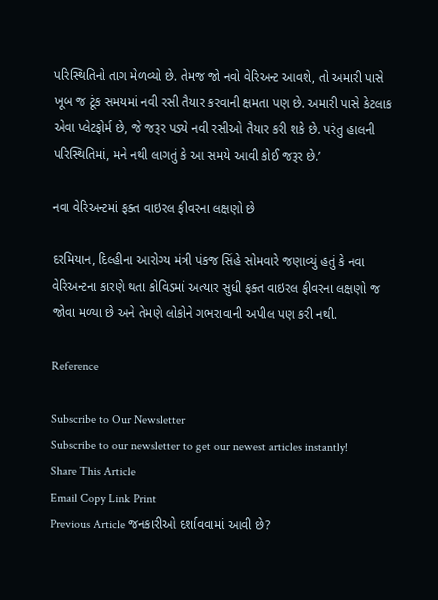પરિસ્થિતિનો તાગ મેળવ્યો છે. તેમજ જો નવો વેરિઅન્ટ આવશે, તો અમારી પાસે ખૂબ જ ટૂંક સમયમાં નવી રસી તૈયાર કરવાની ક્ષમતા પણ છે. અમારી પાસે કેટલાક એવા પ્લેટફોર્મ છે, જે જરૂર પડ્યે નવી રસીઓ તૈયાર કરી શકે છે. પરંતુ હાલની પરિસ્થિતિમાં, મને નથી લાગતું કે આ સમયે આવી કોઈ જરૂર છે.’

નવા વેરિઅન્ટમાં ફક્ત વાઇરલ ફીવરના લક્ષણો છે

દરમિયાન, દિલ્હીના આરોગ્ય મંત્રી પંકજ સિંહે સોમવારે જણાવ્યું હતું કે નવા વેરિઅન્ટના કારણે થતા કોવિડમાં અત્યાર સુધી ફક્ત વાઇરલ ફીવરના લક્ષણો જ જોવા મળ્યા છે અને તેમણે લોકોને ગભરાવાની અપીલ પણ કરી નથી.

Reference

Subscribe to Our Newsletter
Subscribe to our newsletter to get our newest articles instantly!
Share This Article
Email Copy Link Print
Previous Article જનકારીઓ દર્શાવવામાં આવી છે?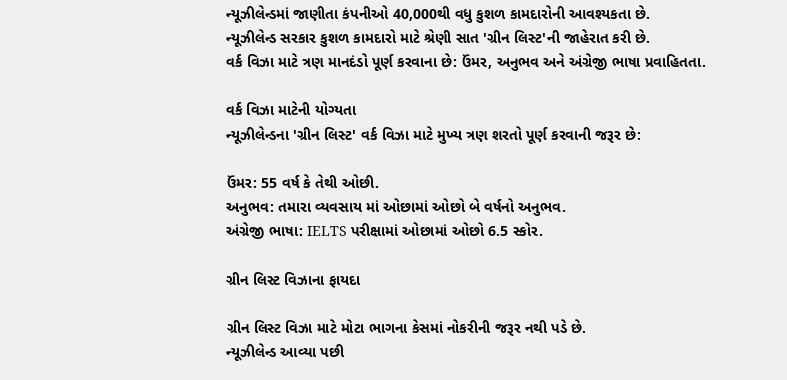ન્યૂઝીલેન્ડમાં જાણીતા કંપનીઓ 40,000થી વધુ કુશળ કામદારોની આવશ્યકતા છે.
ન્યૂઝીલેન્ડ સરકાર કુશળ કામદારો માટે શ્રેણી સાત 'ગ્રીન લિસ્ટ'ની જાહેરાત કરી છે.
વર્ક વિઝા માટે ત્રણ માનદંડો પૂર્ણ કરવાના છે: ઉંમર, અનુભવ અને અંગ્રેજી ભાષા પ્રવાહિતતા.

વર્ક વિઝા માટેની યોગ્યતા
ન્યૂઝીલેન્ડના 'ગ્રીન લિસ્ટ' વર્ક વિઝા માટે મુખ્ય ત્રણ શરતો પૂર્ણ કરવાની જરૂર છે:

ઉંમર: 55 વર્ષ કે તેથી ઓછી.
અનુભવ: તમારા વ્યવસાય માં ઓછામાં ઓછો બે વર્ષનો અનુભવ.
અંગ્રેજી ભાષા: IELTS પરીક્ષામાં ઓછામાં ઓછો 6.5 સ્કોર.

ગ્રીન લિસ્ટ વિઝાના ફાયદા

ગ્રીન લિસ્ટ વિઝા માટે મોટા ભાગના કેસમાં નોકરીની જરૂર નથી પડે છે.
ન્યૂઝીલેન્ડ આવ્યા પછી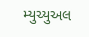મ્યુચ્યુઅલ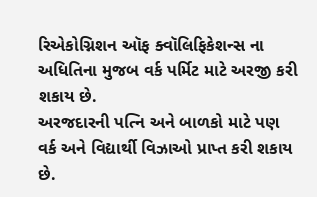રિએકોગ્નિશન ઑફ ક્વૉલિફિકેશન્સ ના અધિતિના મુજબ વર્ક પર્મિટ માટે અરજી કરી શકાય છે.
અરજદારની પત્નિ અને બાળકો માટે પણ વર્ક અને વિદ્યાર્થી વિઝાઓ પ્રાપ્ત કરી શકાય છે.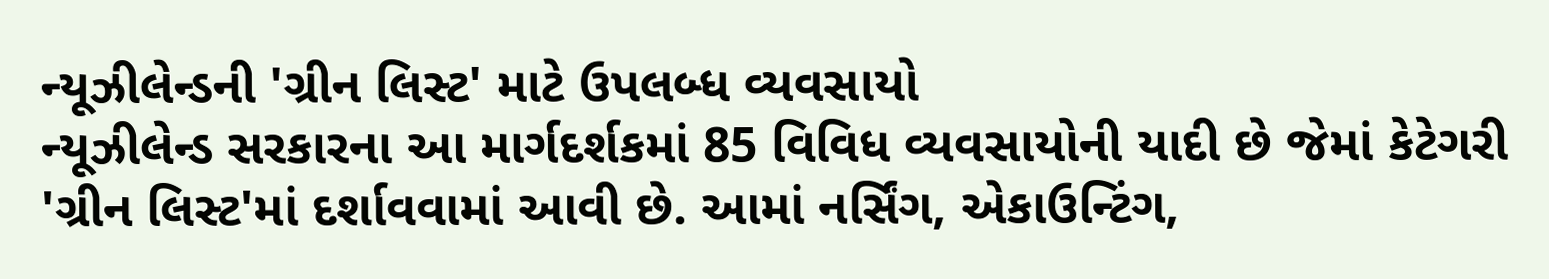ન્યૂઝીલેન્ડની 'ગ્રીન લિસ્ટ' માટે ઉપલબ્ધ વ્યવસાયો
ન્યૂઝીલેન્ડ સરકારના આ માર્ગદર્શકમાં 85 વિવિધ વ્યવસાયોની યાદી છે જેમાં કેટેગરી 'ગ્રીન લિસ્ટ'માં દર્શાવવામાં આવી છે. આમાં નર્સિંગ, એકાઉન્ટિંગ,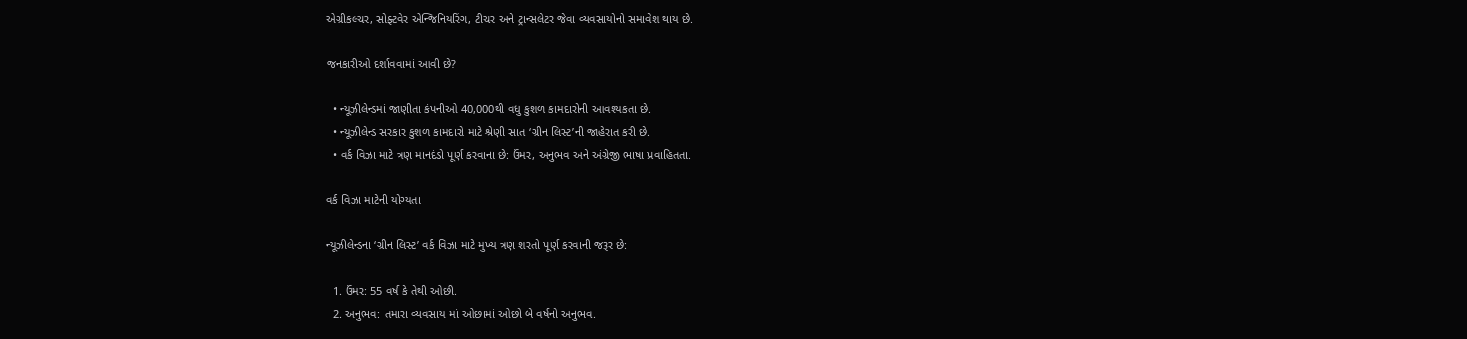એગ્રીકલ્ચર, સોફ્ટવેર એન્જિનિયરિંગ, ટીચર અને ટ્રાન્સલેટર જેવા વ્યવસાયોનો સમાવેશ થાય છે.

જનકારીઓ દર્શાવવામાં આવી છે?

  • ન્યૂઝીલેન્ડમાં જાણીતા કંપનીઓ 40,000થી વધુ કુશળ કામદારોની આવશ્યકતા છે.
  • ન્યૂઝીલેન્ડ સરકાર કુશળ કામદારો માટે શ્રેણી સાત ‘ગ્રીન લિસ્ટ’ની જાહેરાત કરી છે.
  • વર્ક વિઝા માટે ત્રણ માનદંડો પૂર્ણ કરવાના છે: ઉંમર, અનુભવ અને અંગ્રેજી ભાષા પ્રવાહિતતા.

વર્ક વિઝા માટેની યોગ્યતા

ન્યૂઝીલેન્ડના ‘ગ્રીન લિસ્ટ’ વર્ક વિઝા માટે મુખ્ય ત્રણ શરતો પૂર્ણ કરવાની જરૂર છે:

  1. ઉંમર: 55 વર્ષ કે તેથી ઓછી.
  2. અનુભવ: તમારા વ્યવસાય માં ઓછામાં ઓછો બે વર્ષનો અનુભવ.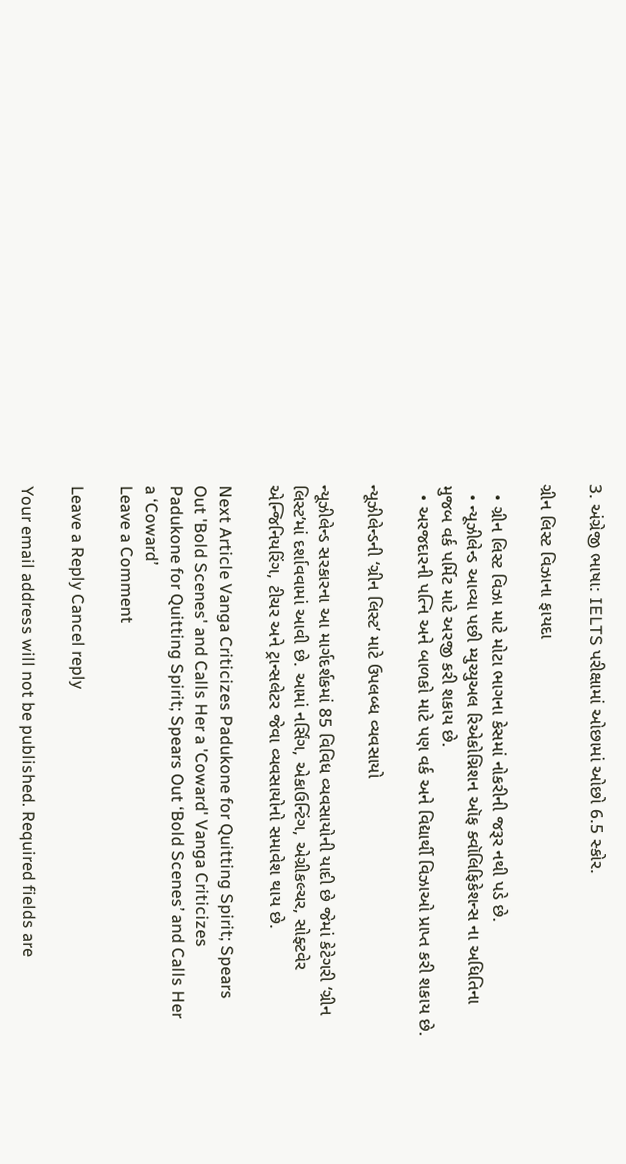3. અંગ્રેજી ભાષા: IELTS પરીક્ષામાં ઓછામાં ઓછો 6.5 સ્કોર.

ગ્રીન લિસ્ટ વિઝાના ફાયદા

  • ગ્રીન લિસ્ટ વિઝા માટે મોટા ભાગના કેસમાં નોકરીની જરૂર નથી પડે છે.
  • ન્યૂઝીલેન્ડ આવ્યા પછી મ્યુચ્યુઅલ રિએકોગ્નિશન ઑફ ક્વૉલિફિકેશન્સ ના અધિતિના મુજબ વર્ક પર્મિટ માટે અરજી કરી શકાય છે.
  • અરજદારની પત્નિ અને બાળકો માટે પણ વર્ક અને વિદ્યાર્થી વિઝાઓ પ્રાપ્ત કરી શકાય છે.

ન્યૂઝીલેન્ડની ‘ગ્રીન લિસ્ટ’ માટે ઉપલબ્ધ વ્યવસાયો

ન્યૂઝીલેન્ડ સરકારના આ માર્ગદર્શકમાં 85 વિવિધ વ્યવસાયોની યાદી છે જેમાં કેટેગરી ‘ગ્રીન લિસ્ટ’માં દર્શાવવામાં આવી છે. આમાં નર્સિંગ, એકાઉન્ટિંગ, એગ્રીકલ્ચર, સોફ્ટવેર એન્જિનિયરિંગ, ટીચર અને ટ્રાન્સલેટર જેવા વ્યવસાયોનો સમાવેશ થાય છે.

Next Article Vanga Criticizes Padukone for Quitting Spirit; Spears Out 'Bold Scenes' and Calls Her a 'Coward' Vanga Criticizes Padukone for Quitting Spirit; Spears Out ‘Bold Scenes’ and Calls Her a ‘Coward’
Leave a Comment

Leave a Reply Cancel reply

Your email address will not be published. Required fields are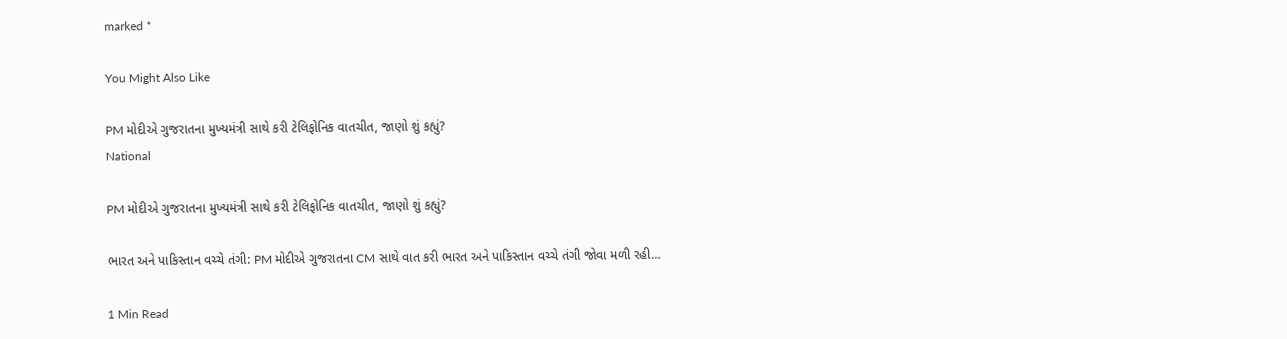marked *

You Might Also Like

PM મોદીએ ગુજરાતના મુખ્યમંત્રી સાથે કરી ટેલિફોનિક વાતચીત, જાણો શું કહ્યું?
National

PM મોદીએ ગુજરાતના મુખ્યમંત્રી સાથે કરી ટેલિફોનિક વાતચીત, જાણો શું કહ્યું?

ભારત અને પાકિસ્તાન વચ્ચે તંગી: PM મોદીએ ગુજરાતના CM સાથે વાત કરી ભારત અને પાકિસ્તાન વચ્ચે તંગી જોવા મળી રહી…

1 Min Read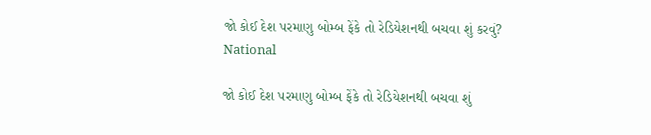જો કોઈ દેશ પરમાણુ બોમ્બ ફેંકે તો રેડિયેશનથી બચવા શું કરવું?
National

જો કોઈ દેશ પરમાણુ બોમ્બ ફેંકે તો રેડિયેશનથી બચવા શું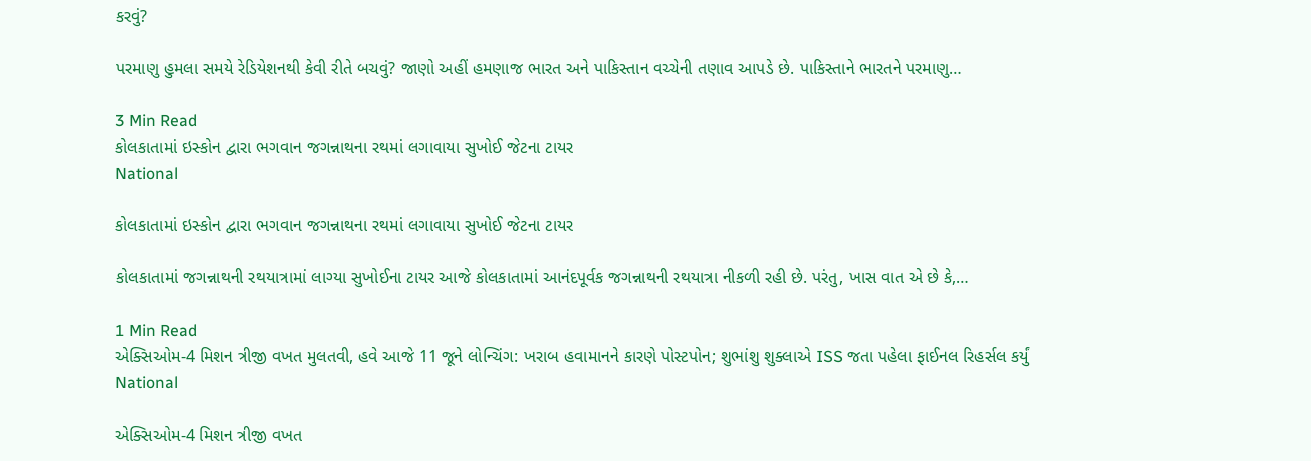કરવું?

પરમાણુ હુમલા સમયે રેડિયેશનથી કેવી રીતે બચવું? જાણો અહીં હમણાજ ભારત અને પાકિસ્તાન વચ્ચેની તણાવ આપડે છે. પાકિસ્તાને ભારતને પરમાણુ…

3 Min Read
કોલકાતામાં ઇસ્કોન દ્વારા ભગવાન જગન્નાથના રથમાં લગાવાયા સુખોઈ જેટના ટાયર
National

કોલકાતામાં ઇસ્કોન દ્વારા ભગવાન જગન્નાથના રથમાં લગાવાયા સુખોઈ જેટના ટાયર

કોલકાતામાં જગન્નાથની રથયાત્રામાં લાગ્યા સુખોઈના ટાયર આજે કોલકાતામાં આનંદપૂર્વક જગન્નાથની રથયાત્રા નીકળી રહી છે. પરંતુ, ખાસ વાત એ છે કે,…

1 Min Read
એક્સિઓમ-4 મિશન ત્રીજી વખત મુલતવી, હવે આજે 11 જૂને લોન્ચિંગ: ખરાબ હવામાનને કારણે પોસ્ટપોન; શુભાંશુ શુક્લાએ ISS જતા પહેલા ફાઈનલ રિહર્સલ કર્યું
National

એક્સિઓમ-4 મિશન ત્રીજી વખત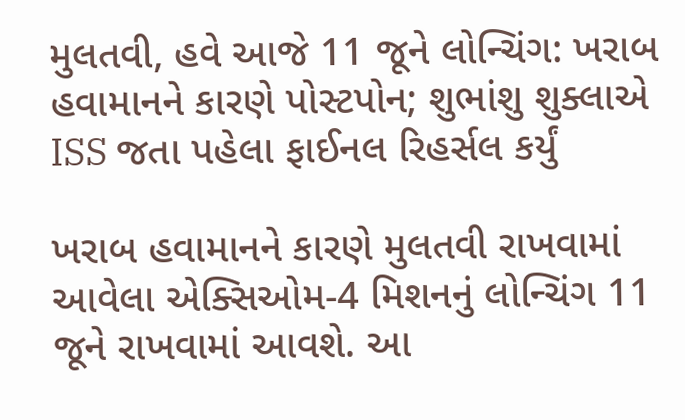મુલતવી, હવે આજે 11 જૂને લોન્ચિંગ: ખરાબ હવામાનને કારણે પોસ્ટપોન; શુભાંશુ શુક્લાએ ISS જતા પહેલા ફાઈનલ રિહર્સલ કર્યું

ખરાબ હવામાનને કારણે મુલતવી રાખવામાં આવેલા એક્સિઓમ-4 મિશનનું લોન્ચિંગ 11 જૂને રાખવામાં આવશે. આ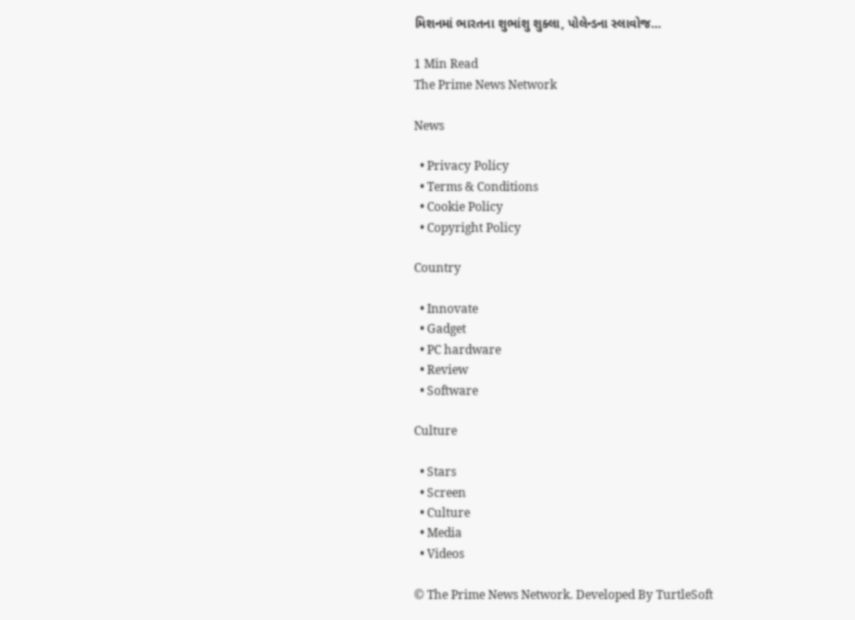મિશનમાં ભારતના શુભાંશુ શુક્લા, પોલેન્ડના સ્લાવોજ…

1 Min Read
The Prime News Network

News

  • Privacy Policy
  • Terms & Conditions
  • Cookie Policy
  • Copyright Policy

Country

  • Innovate
  • Gadget
  • PC hardware
  • Review
  • Software

Culture

  • Stars
  • Screen
  • Culture
  • Media
  • Videos

© The Prime News Network. Developed By TurtleSoft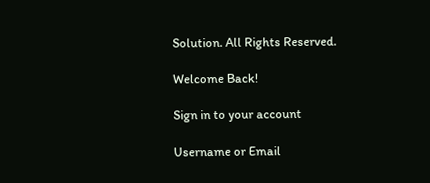Solution. All Rights Reserved.

Welcome Back!

Sign in to your account

Username or Email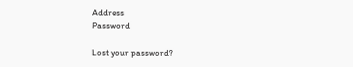Address
Password

Lost your password?